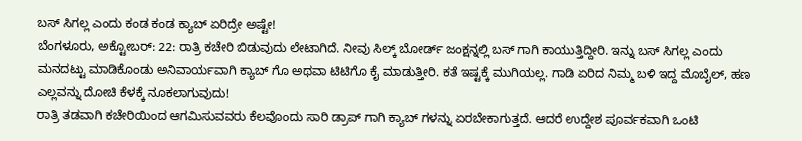ಬಸ್ ಸಿಗಲ್ಲ ಎಂದು ಕಂಡ ಕಂಡ ಕ್ಯಾಬ್ ಏರಿದ್ರೇ ಅಷ್ಟೇ!
ಬೆಂಗಳೂರು, ಅಕ್ಟೋಬರ್: 22: ರಾತ್ರಿ ಕಚೇರಿ ಬಿಡುವುದು ಲೇಟಾಗಿದೆ. ನೀವು ಸಿಲ್ಕ್ ಬೋರ್ಡ್ ಜಂಕ್ಷನ್ನಲ್ಲಿ ಬಸ್ ಗಾಗಿ ಕಾಯುತ್ತಿದ್ದೀರಿ. ಇನ್ನು ಬಸ್ ಸಿಗಲ್ಲ ಎಂದು ಮನದಟ್ಟು ಮಾಡಿಕೊಂಡು ಅನಿವಾರ್ಯವಾಗಿ ಕ್ಯಾಬ್ ಗೊ ಅಥವಾ ಟಿಟಿಗೊ ಕೈ ಮಾಡುತ್ತೀರಿ. ಕತೆ ಇಷ್ಟಕ್ಕೆ ಮುಗಿಯಲ್ಲ. ಗಾಡಿ ಏರಿದ ನಿಮ್ಮ ಬಳಿ ಇದ್ದ ಮೊಬೈಲ್, ಹಣ ಎಲ್ಲವನ್ನು ದೋಚಿ ಕೆಳಕ್ಕೆ ನೂಕಲಾಗುವುದು!
ರಾತ್ರಿ ತಡವಾಗಿ ಕಚೇರಿಯಿಂದ ಆಗಮಿಸುವವರು ಕೆಲವೊಂದು ಸಾರಿ ಡ್ರಾಪ್ ಗಾಗಿ ಕ್ಯಾಬ್ ಗಳನ್ನು ಏರಬೇಕಾಗುತ್ತದೆ. ಆದರೆ ಉದ್ದೇಶ ಪೂರ್ವಕವಾಗಿ ಒಂಟಿ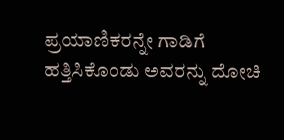ಪ್ರಯಾಣಿಕರನ್ನೇ ಗಾಡಿಗೆ ಹತ್ತಿಸಿಕೊಂಡು ಅವರನ್ನು ದೋಚಿ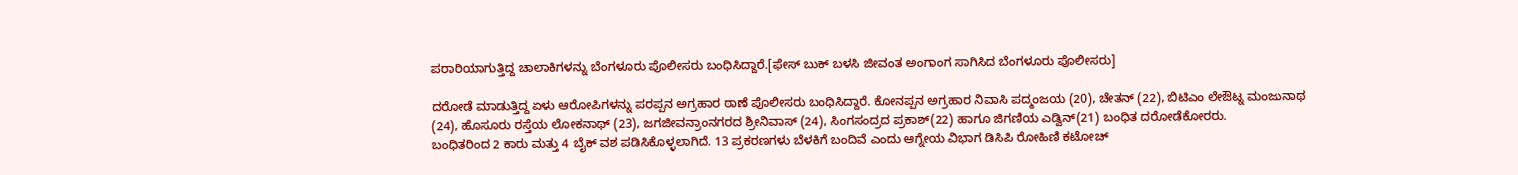ಪರಾರಿಯಾಗುತ್ತಿದ್ದ ಚಾಲಾಕಿಗಳನ್ನು ಬೆಂಗಳೂರು ಪೊಲೀಸರು ಬಂಧಿಸಿದ್ದಾರೆ.[ಫೇಸ್ ಬುಕ್ ಬಳಸಿ ಜೀವಂತ ಅಂಗಾಂಗ ಸಾಗಿಸಿದ ಬೆಂಗಳೂರು ಪೊಲೀಸರು]

ದರೋಡೆ ಮಾಡುತ್ತಿದ್ದ ಏಳು ಆರೋಪಿಗಳನ್ನು ಪರಪ್ಪನ ಅಗ್ರಹಾರ ಠಾಣೆ ಪೊಲೀಸರು ಬಂಧಿಸಿದ್ದಾರೆ. ಕೋನಪ್ಪನ ಅಗ್ರಹಾರ ನಿವಾಸಿ ಪದ್ಮಂಜಯ (20), ಚೇತನ್ (22), ಬಿಟಿಎಂ ಲೇಔಟ್ನ ಮಂಜುನಾಥ (24), ಹೊಸೂರು ರಸ್ತೆಯ ಲೋಕನಾಥ್ (23), ಜಗಜೀವನ್ರಾಂನಗರದ ಶ್ರೀನಿವಾಸ್ (24), ಸಿಂಗಸಂದ್ರದ ಪ್ರಕಾಶ್(22) ಹಾಗೂ ಜಿಗಣಿಯ ಎಡ್ವಿನ್(21) ಬಂಧಿತ ದರೋಡೆಕೋರರು.
ಬಂಧಿತರಿಂದ 2 ಕಾರು ಮತ್ತು 4 ಬೈಕ್ ವಶ ಪಡಿಸಿಕೊಳ್ಳಲಾಗಿದೆ. 13 ಪ್ರಕರಣಗಳು ಬೆಳಕಿಗೆ ಬಂದಿವೆ ಎಂದು ಆಗ್ನೇಯ ವಿಭಾಗ ಡಿಸಿಪಿ ರೋಹಿಣಿ ಕಟೋಚ್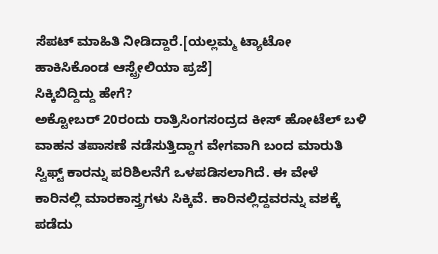ಸೆಪಟ್ ಮಾಹಿತಿ ನೀಡಿದ್ದಾರೆ.[ಯಲ್ಲಮ್ಮ ಟ್ಯಾಟೋ ಹಾಕಿಸಿಕೊಂಡ ಆಸ್ಟ್ರೇಲಿಯಾ ಪ್ರಜೆ]
ಸಿಕ್ಕಿಬಿದ್ದಿದ್ದು ಹೇಗೆ?
ಅಕ್ಟೋಬರ್ 20ರಂದು ರಾತ್ರಿಸಿಂಗಸಂದ್ರದ ಕೀಸ್ ಹೋಟೆಲ್ ಬಳಿ ವಾಹನ ತಪಾಸಣೆ ನಡೆಸುತ್ತಿದ್ದಾಗ ವೇಗವಾಗಿ ಬಂದ ಮಾರುತಿ ಸ್ವಿಫ್ಟ್ ಕಾರನ್ನು ಪರಿಶಿಲನೆಗೆ ಒಳಪಡಿಸಲಾಗಿದೆ. ಈ ವೇಳೆ ಕಾರಿನಲ್ಲಿ ಮಾರಕಾಸ್ತ್ರಗಳು ಸಿಕ್ಕಿವೆ. ಕಾರಿನಲ್ಲಿದ್ದವರನ್ನು ವಶಕ್ಕೆ ಪಡೆದು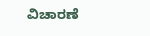ವಿಚಾರಣೆ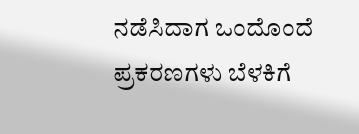ನಡೆಸಿದಾಗ ಒಂದೊಂದೆ ಪ್ರಕರಣಗಳು ಬೆಳಕಿಗೆ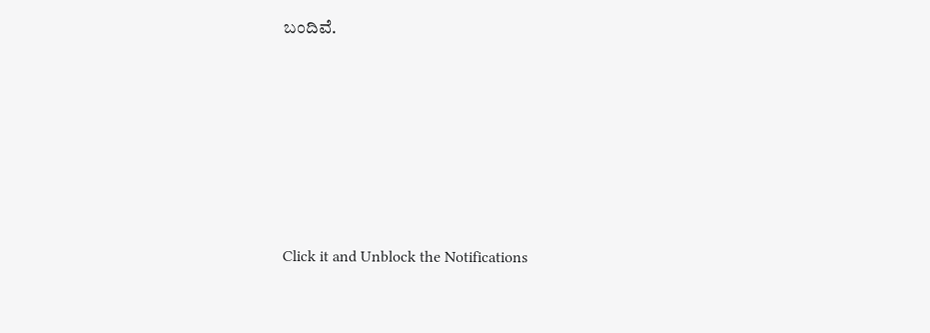ಬಂದಿವೆ.












Click it and Unblock the Notifications